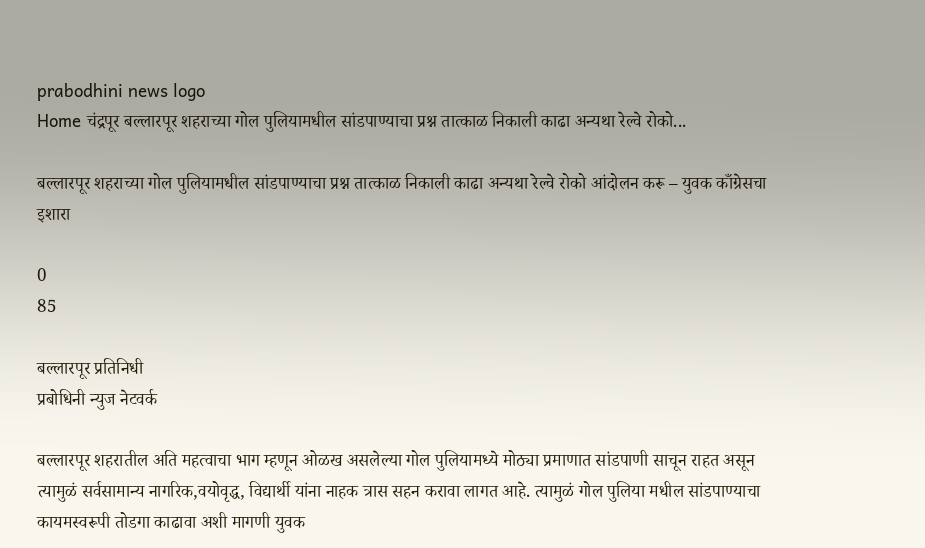prabodhini news logo
Home चंद्रपूर बल्लारपूर शहराच्या गोल पुलियामधील सांडपाण्याचा प्रश्न तात्काळ निकाली काढा अन्यथा रेल्वे रोको...

बल्लारपूर शहराच्या गोल पुलियामधील सांडपाण्याचा प्रश्न तात्काळ निकाली काढा अन्यथा रेल्वे रोको आंदोलन करू – युवक काँग्रेसचा इशारा

0
85

बल्लारपूर प्रतिनिधी
प्रबोधिनी न्युज नेटवर्क

बल्लारपूर शहरातील अति महत्वाचा भाग म्हणून ओळख असलेल्या गोल पुलियामध्ये मोठ्या प्रमाणात सांडपाणी साचून राहत असून त्यामुळं सर्वसामान्य नागरिक,वयोवृद्ध, विद्यार्थी यांना नाहक त्रास सहन करावा लागत आहे. त्यामुळं गोल पुलिया मधील सांडपाण्याचा कायमस्वरूपी तोडगा काढावा अशी मागणी युवक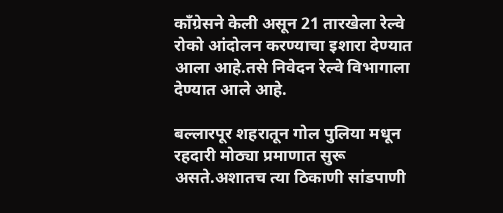काँग्रेसने केली असून 21 तारखेला रेल्वे रोको आंदोलन करण्याचा इशारा देण्यात आला आहे.तसे निवेदन रेल्वे विभागाला देण्यात आले आहे.

बल्लारपूर शहरातून गोल पुलिया मधून रहदारी मोठ्या प्रमाणात सुरू असते.अशातच त्या ठिकाणी सांडपाणी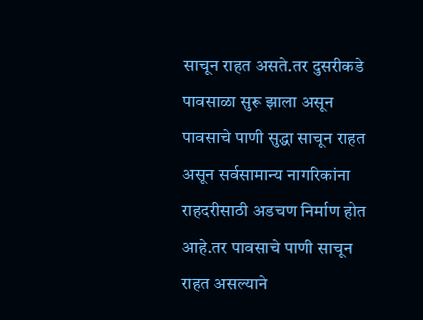साचून राहत असते.तर दुसरीकडे पावसाळा सुरू झाला असून पावसाचे पाणी सुद्धा साचून राहत असून सर्वसामान्य नागरिकांना राहदरीसाठी अडचण निर्माण होत आहे.तर पावसाचे पाणी साचून राहत असल्याने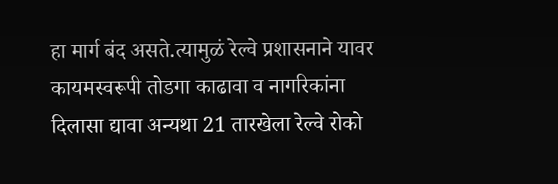हा मार्ग बंद असते.त्यामुळं रेल्वे प्रशासनाने यावर कायमस्वरूपी तोडगा काढावा व नागरिकांना दिलासा द्यावा अन्यथा 21 तारखेला रेल्वे रोको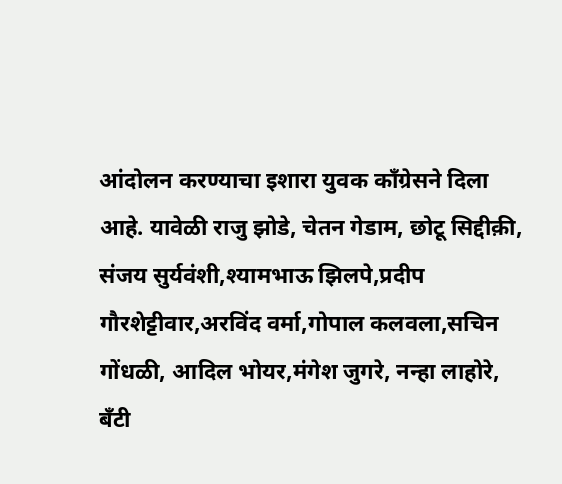आंदोलन करण्याचा इशारा युवक काँग्रेसने दिला आहे. यावेळी राजु झोडे, चेतन गेडाम, छोटू सिद्दीक़ी, संजय सुर्यवंशी,श्यामभाऊ झिलपे,प्रदीप गौरशेट्टीवार,अरविंद वर्मा,गोपाल कलवला,सचिन गोंधळी, आदिल भोयर,मंगेश जुगरे, नन्हा लाहोरे, बँटी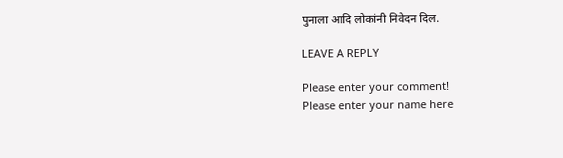पुनाला आदि लोकांनी निवेदन दिल.

LEAVE A REPLY

Please enter your comment!
Please enter your name here